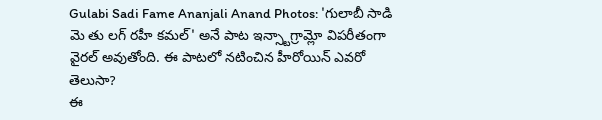Gulabi Sadi Fame Ananjali Anand Photos: 'గులాబీ సాడి మె తు లగ్ రహీ కమల్' అనే పాట ఇన్స్టాగ్రామ్లో విపరీతంగా వైరల్ అవుతోంది. ఈ పాటలో నటించిన హీరోయిన్ ఎవరో తెలుసా?
ఈ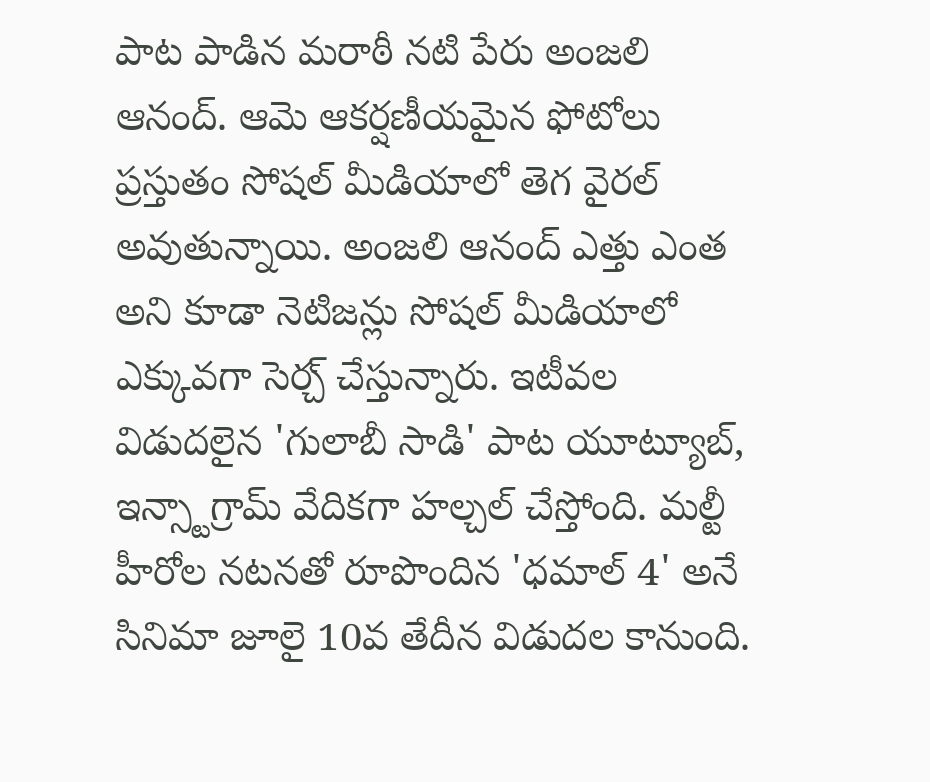పాట పాడిన మరాఠీ నటి పేరు అంజలి ఆనంద్. ఆమె ఆకర్షణీయమైన ఫోటోలు ప్రస్తుతం సోషల్ మీడియాలో తెగ వైరల్ అవుతున్నాయి. అంజలి ఆనంద్ ఎత్తు ఎంత అని కూడా నెటిజన్లు సోషల్ మీడియాలో ఎక్కువగా సెర్చ్ చేస్తున్నారు. ఇటీవల విడుదలైన 'గులాబీ సాడి' పాట యూట్యూబ్, ఇన్స్టాగ్రామ్ వేదికగా హల్చల్ చేస్తోంది. మల్టీ హీరోల నటనతో రూపొందిన 'ధమాల్ 4' అనే సినిమా జూలై 10వ తేదీన విడుదల కానుంది.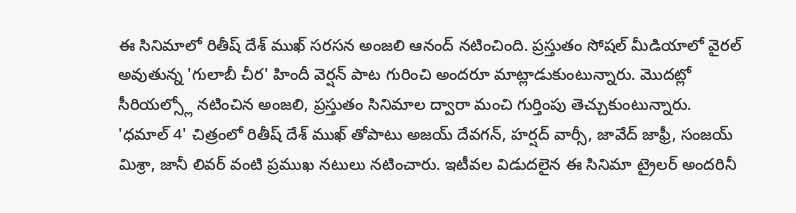ఈ సినిమాలో రితీష్ దేశ్ ముఖ్ సరసన అంజలి ఆనంద్ నటించింది. ప్రస్తుతం సోషల్ మీడియాలో వైరల్ అవుతున్న 'గులాబీ చీర' హిందీ వెర్షన్ పాట గురించి అందరూ మాట్లాడుకుంటున్నారు. మొదట్లో సీరియల్స్లో నటించిన అంజలి, ప్రస్తుతం సినిమాల ద్వారా మంచి గుర్తింపు తెచ్చుకుంటున్నారు.
'ధమాల్ 4' చిత్రంలో రితీష్ దేశ్ ముఖ్ తోపాటు అజయ్ దేవగన్, హర్షద్ వార్సీ, జావేద్ జాఫ్రీ, సంజయ్ మిశ్రా, జానీ లివర్ వంటి ప్రముఖ నటులు నటించారు. ఇటీవల విడుదలైన ఈ సినిమా ట్రైలర్ అందరినీ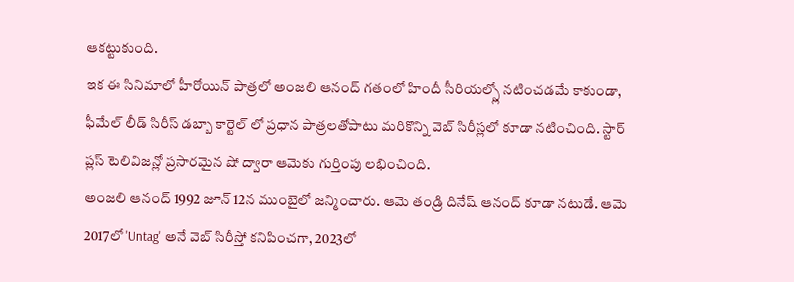ఆకట్టుకుంది.
ఇక ఈ సినిమాలో హీరోయిన్ పాత్రలో అంజలి ఆనంద్ గతంలో హిందీ సీరియల్స్లో నటించడమే కాకుండా, ఫీమేల్ లీడ్ సిరీస్ డబ్బా కార్టెల్ లో ప్రధాన పాత్రలతోపాటు మరికొన్ని వెబ్ సిరీస్లలో కూడా నటించింది. స్టార్ ప్లస్ టెలివిజన్లో ప్రసారమైన షో ద్వారా ఆమెకు గుర్తింపు లభించింది.
అంజలి ఆనంద్ 1992 జూన్ 12న ముంబైలో జన్మించారు. ఆమె తండ్రి దినేష్ ఆనంద్ కూడా నటుడే. ఆమె 2017లో 'Untag' అనే వెబ్ సిరీస్తో కనిపించగా, 2023లో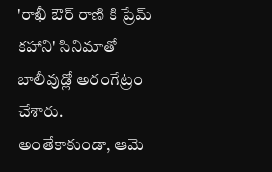'రాఖీ ఔర్ రాణి కి ప్రేమ్ కహాని' సినిమాతో బాలీవుడ్లో అరంగేట్రం చేశారు.
అంతేకాకుండా, ఆమె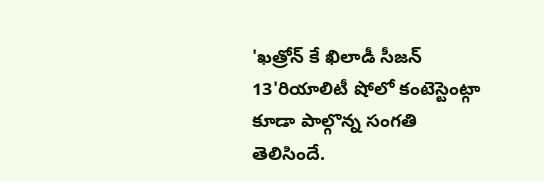'ఖత్రోన్ కే ఖిలాడీ సీజన్ 13'రియాలిటీ షోలో కంటెస్టెంట్గా కూడా పాల్గొన్న సంగతి తెలిసిందే.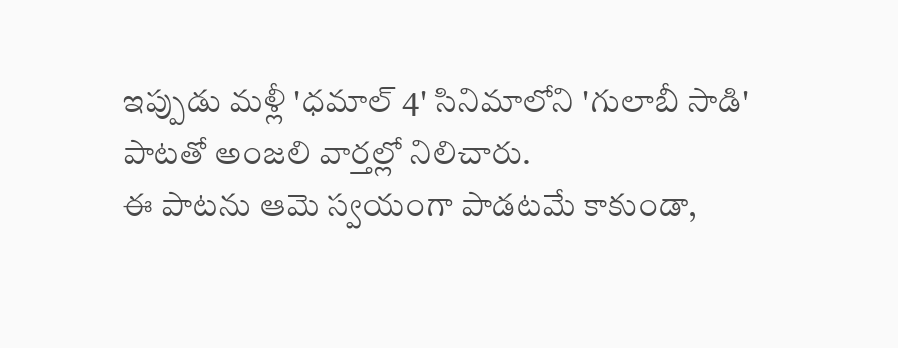ఇప్పుడు మళ్లీ 'ధమాల్ 4' సినిమాలోని 'గులాబీ సాడి' పాటతో అంజలి వార్తల్లో నిలిచారు.
ఈ పాటను ఆమె స్వయంగా పాడటమే కాకుండా,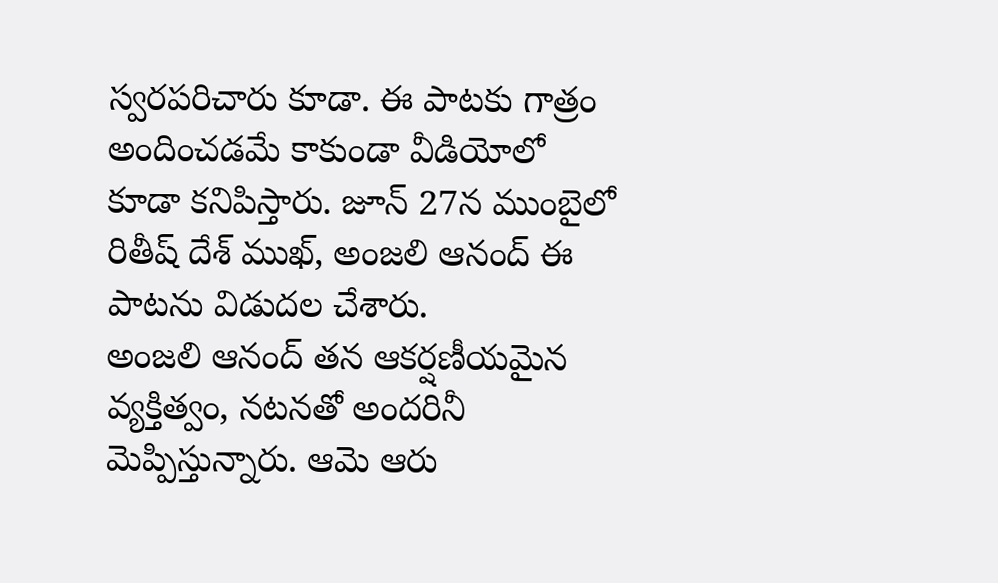స్వరపరిచారు కూడా. ఈ పాటకు గాత్రం అందించడమే కాకుండా వీడియోలో కూడా కనిపిస్తారు. జూన్ 27న ముంబైలో రితీష్ దేశ్ ముఖ్, అంజలి ఆనంద్ ఈ పాటను విడుదల చేశారు.
అంజలి ఆనంద్ తన ఆకర్షణీయమైన వ్యక్తిత్వం, నటనతో అందరినీ మెప్పిస్తున్నారు. ఆమె ఆరు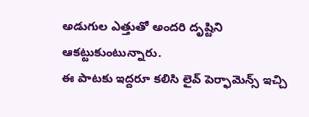అడుగుల ఎత్తుతో అందరి దృష్టిని ఆకట్టుకుంటున్నారు.
ఈ పాటకు ఇద్దరూ కలిసి లైవ్ పెర్ఫామెన్స్ ఇచ్చి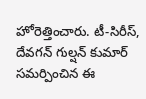హోరెత్తించారు. టీ-సిరీస్, దేవగన్ గుల్షన్ కుమార్ సమర్పించిన ఈ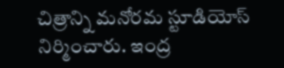చిత్రాన్ని మనోరమ స్టూడియోస్ నిర్మించారు. ఇంద్ర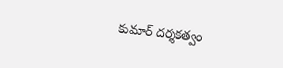కుమార్ దర్శకత్వం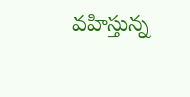వహిస్తున్న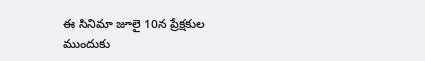ఈ సినిమా జూలై 10న ప్రేక్షకుల ముందుకు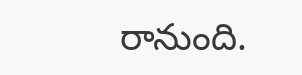రానుంది.